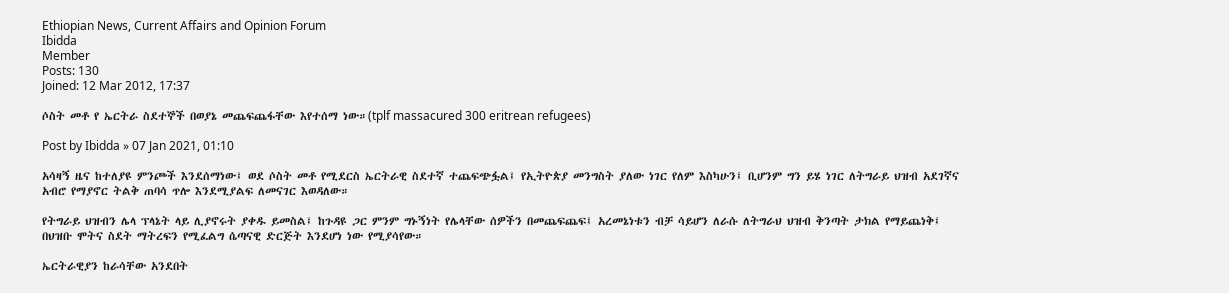Ethiopian News, Current Affairs and Opinion Forum
Ibidda
Member
Posts: 130
Joined: 12 Mar 2012, 17:37

ሶስት መቶ የ ኤርትራ ስደተኞች በወያኔ መጨፍጨፋቸው እየተሰማ ነው።(tplf massacured 300 eritrean refugees)

Post by Ibidda » 07 Jan 2021, 01:10

አሳዛኝ ዜና ከተለያዩ ምንጮች እንደሰማነው፤ ወደ ሶስት መቶ የሚደርስ ኤርትራዊ ስደተኛ ተጨፍጭፏል፤ የኢትዮጵያ መንግስት ያለው ነገር የለም እስካሁን፤ ቢሆንም ግን ይሄ ነገር ለትግራይ ህዝብ አደገኛና አብሮ የማያኖር ትልቅ ጠባሳ ጥሎ እንደሚያልፍ ለመናገር እወዳለው።

የትግራይ ህዝብን ሌላ ፕላኔት ላይ ሊያኖሩት ያቀዱ ይመስል፤ ከጉዳዩ ጋር ምንም ግኑኝነት የሌላቸው ሰዎችን በመጨፍጨፍ፤ አረመኔነቱን ብቻ ሳይሆን ለራሱ ለትግራህ ህዝብ ቅንጣት ታክል የማይጨነቅ፤ በህዝቡ ሞትና ስደት ማትረፍን የሚፈልግ ሴጣናዊ ድርጅት እንደሆነ ነው የሚያሳየው።

ኤርትራዊያን ከራሳቸው አንደበት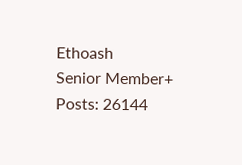Ethoash
Senior Member+
Posts: 26144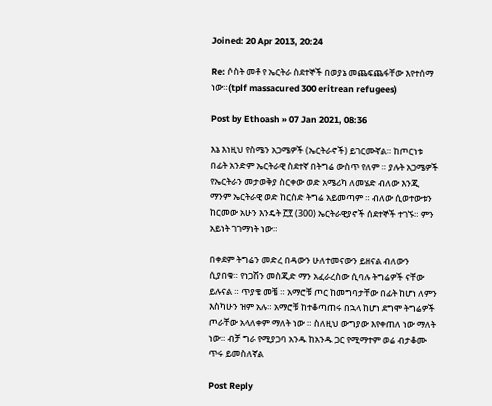Joined: 20 Apr 2013, 20:24

Re: ሶስት መቶ የ ኤርትራ ስደተኞች በወያኔ መጨፍጨፋቸው እየተሰማ ነው።(tplf massacured 300 eritrean refugees)

Post by Ethoash » 07 Jan 2021, 08:36

እኔ እነዚህ የስሜን አጋሜዎች (ኤርትራኖች) ይገርሙኛል። ከጦርነቱ በፊት አንድም ኤርትራዊ ስደተኛ በትግሬ ውስጥ የለም ። ያሉት አጋሜዎች የኤርትራን መታወቅያ ስርቀው ወድ አሜሪካ ለመሄድ ብለው እንጂ ማንም ኤርትራዊ ወድ ከርስድ ትግሬ አይመጣም ። ብለው ሲወተውቱን ከርመው አሁን እንዴት ፫፻ (300) ኤርትራዊያኖች ሰደተኞች ተገኙ። ምን አይነት ገገማነት ነው።

በቀደም ትግሬን መድረ በዳውን ሁለተመናውን ይዘናል ብለውን ሲያበቁ። የነጋሽን መስጂድ ማን አፈራረስው ሲባሉ ትግሬዎች ናቸው ይሉናል ። ጥያቄ መቼ ። አማሮቹ ጦር ከመግባታቸው በፊት ከሆነ ለምን እስካሁን ዝም አሉ። አማሮቹ ከተቆጣጠሩ በኋላ ከሆነ ደግሞ ትግሬዎች ጦራቸው አላለቀም ማለት ነው ። ስለዚህ ውግያው እየቀጠለ ነው ማለት ነው። ብቻ ግራ የሚያጋባ አንዱ ከአንዱ ጋር የሚማተም ወሬ ብታቆሙ ጥሩ ይመስለኛል

Post Reply